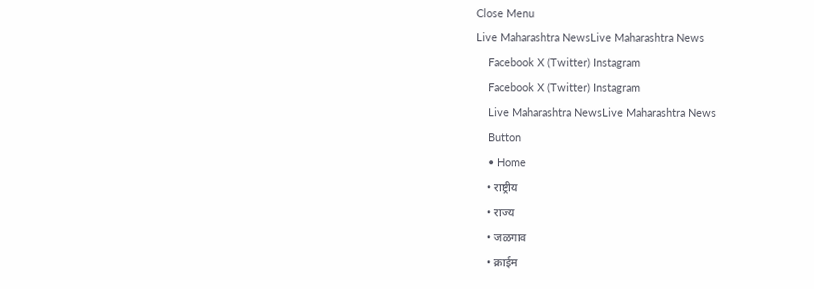Close Menu
Live Maharashtra NewsLive Maharashtra News
    Facebook X (Twitter) Instagram
    Facebook X (Twitter) Instagram
    Live Maharashtra NewsLive Maharashtra News
    Button
    • Home
    • राष्ट्रीय
    • राज्य
    • जळगाव
    • क्राईम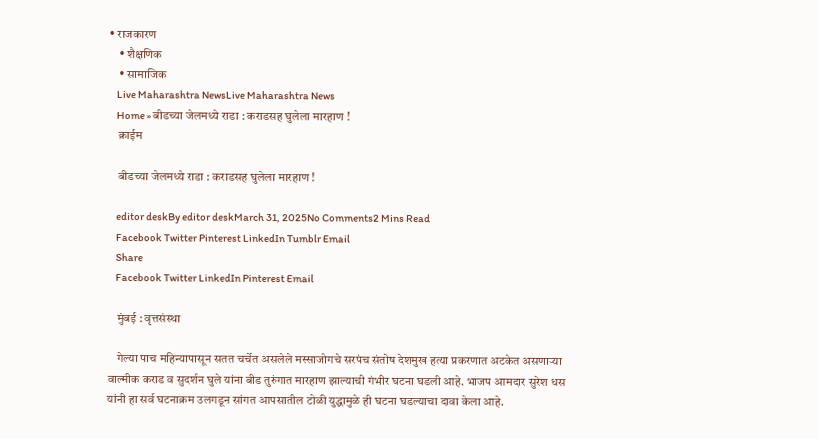• राजकारण
    • शैक्षणिक
    • सामाजिक
    Live Maharashtra NewsLive Maharashtra News
    Home » बीडच्या जेलमध्ये राडा : कराडसह घुलेला मारहाण !
    क्राईम

    बीडच्या जेलमध्ये राडा : कराडसह घुलेला मारहाण !

    editor deskBy editor deskMarch 31, 2025No Comments2 Mins Read
    Facebook Twitter Pinterest LinkedIn Tumblr Email
    Share
    Facebook Twitter LinkedIn Pinterest Email

    मुंबई : वृत्तसंस्था

    गेल्या पाच महिन्यापासून सतत चर्चेत असलेले मस्साजोगचे सरपंच संतोष देशमुख हत्या प्रकरणात अटकेत असणाऱ्या वाल्मीक कराड व सुदर्शन घुले यांना बीड तुरुंगात मारहाण झाल्याची गंभीर घटना घडली आहे. भाजप आमदार सुरेश धस यांनी हा सर्व घटनाक्रम उलगडून सांगत आपसातील टोळी युद्धामुळे ही घटना घडल्याचा दावा केला आहे.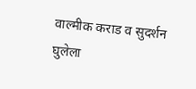वाल्मीक कराड व सुदर्शन घुलेला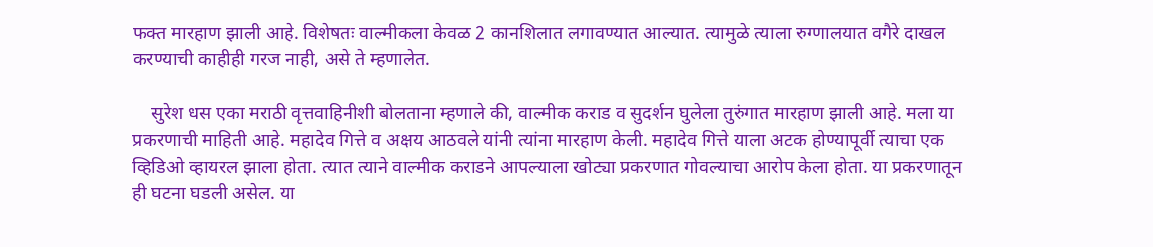फक्त मारहाण झाली आहे. विशेषतः वाल्मीकला केवळ 2 कानशिलात लगावण्यात आल्यात. त्यामुळे त्याला रुग्णालयात वगैरे दाखल करण्याची काहीही गरज नाही, असे ते म्हणालेत.

    सुरेश धस एका मराठी वृत्तवाहिनीशी बोलताना म्हणाले की, वाल्मीक कराड व सुदर्शन घुलेला तुरुंगात मारहाण झाली आहे. मला या प्रकरणाची माहिती आहे. महादेव गित्ते व अक्षय आठवले यांनी त्यांना मारहाण केली. महादेव गित्ते याला अटक होण्यापूर्वी त्याचा एक व्हिडिओ व्हायरल झाला होता. त्यात त्याने वाल्मीक कराडने आपल्याला खोट्या प्रकरणात गोवल्याचा आरोप केला होता. या प्रकरणातून ही घटना घडली असेल. या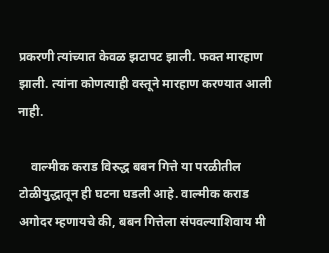प्रकरणी त्यांच्यात केवळ झटापट झाली. फक्त मारहाण झाली. त्यांना कोणत्याही वस्तूने मारहाण करण्यात आली नाही.

    वाल्मीक कराड विरुद्ध बबन गित्ते या परळीतील टोळीयुद्धातून ही घटना घडली आहे. वाल्मीक कराड अगोदर म्हणायचे की, बबन गित्तेला संपवल्याशिवाय मी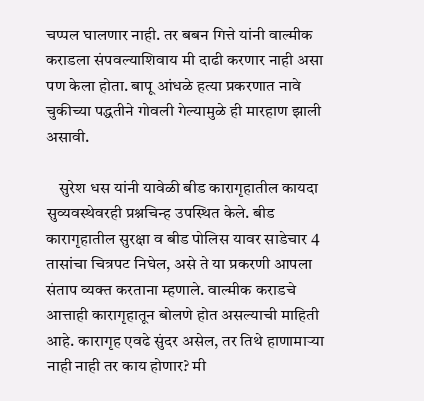चप्पल घालणार नाही. तर बबन गित्ते यांनी वाल्मीक कराडला संपवल्याशिवाय मी दाढी करणार नाही असा पण केला होता. बापू आंधळे हत्या प्रकरणात नावे चुकीच्या पद्धतीने गोवली गेल्यामुळे ही मारहाण झाली असावी.

    सुरेश धस यांनी यावेळी बीड कारागृहातील कायदा सुव्यवस्थेवरही प्रश्नचिन्ह उपस्थित केले. बीड कारागृहातील सुरक्षा व बीड पोलिस यावर साडेचार 4 तासांचा चित्रपट निघेल, असे ते या प्रकरणी आपला संताप व्यक्त करताना म्हणाले. वाल्मीक कराडचे आत्ताही कारागृहातून बोलणे होत असल्याची माहिती आहे. कारागृह एवढे सुंदर असेल, तर तिथे हाणामाऱ्या नाही नाही तर काय होणार? मी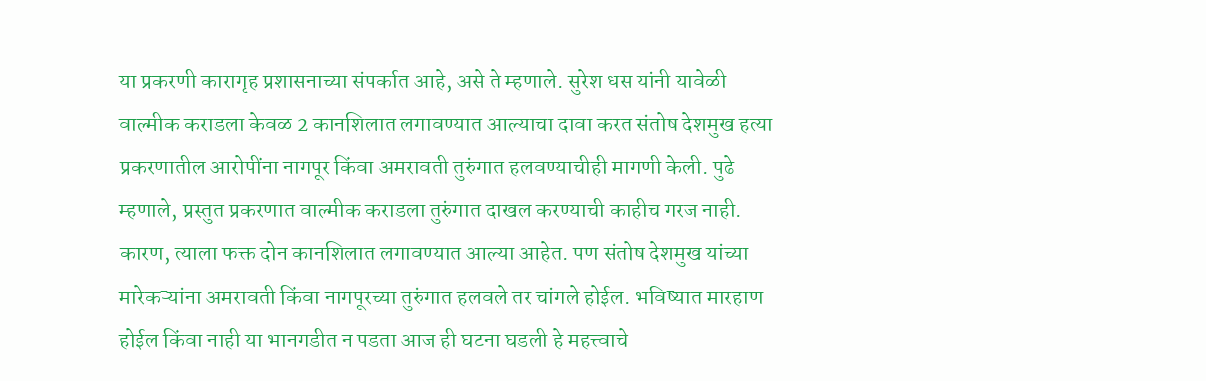या प्रकरणी कारागृह प्रशासनाच्या संपर्कात आहे, असे ते म्हणाले. सुरेश धस यांनी यावेळी वाल्मीक कराडला केवळ 2 कानशिलात लगावण्यात आल्याचा दावा करत संतोष देशमुख हत्या प्रकरणातील आरोपींना नागपूर किंवा अमरावती तुरुंगात हलवण्याचीही मागणी केली. पुढे म्हणाले, प्रस्तुत प्रकरणात वाल्मीक कराडला तुरुंगात दाखल करण्याची काहीच गरज नाही. कारण, त्याला फक्त दोन कानशिलात लगावण्यात आल्या आहेत. पण संतोष देशमुख यांच्या मारेकऱ्यांना अमरावती किंवा नागपूरच्या तुरुंगात हलवले तर चांगले होईल. भविष्यात मारहाण होईल किंवा नाही या भानगडीत न पडता आज ही घटना घडली हे महत्त्वाचे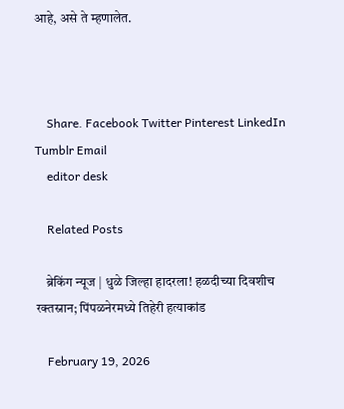आहे, असे ते म्हणालेत.



    Share. Facebook Twitter Pinterest LinkedIn Tumblr Email
    editor desk

    Related Posts

    ब्रेकिंग न्यूज | धुळे जिल्हा हादरला! हळदीच्या दिवशीच रक्तस्नान; पिंपळनेरमध्ये तिहेरी हत्याकांड

    February 19, 2026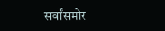सर्वांसमोर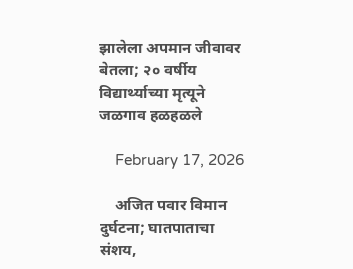झालेला अपमान जीवावर बेतला; २० वर्षीय विद्यार्थ्याच्या मृत्यूने जळगाव हळहळले

    February 17, 2026

    अजित पवार विमान दुर्घटना; घातपाताचा संशय,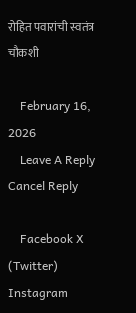रोहित पवारांची स्वतंत्र चौकशी

    February 16, 2026
    Leave A Reply Cancel Reply

    Facebook X (Twitter) Instagram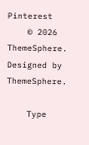Pinterest
    © 2026 ThemeSphere. Designed by ThemeSphere.

    Type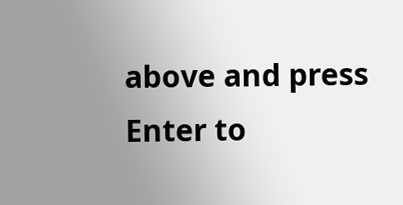above and press Enter to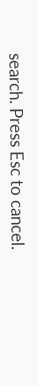search. Press Esc to cancel.